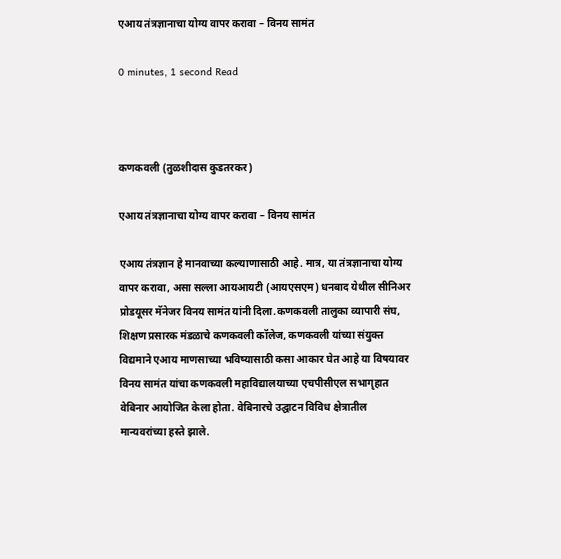एआय तंत्रज्ञानाचा योग्य वापर करावा – विनय सामंत

0 minutes, 1 second Read



कणकवली (तुळशीदास कुडतरकर)

एआय तंत्रज्ञानाचा योग्य वापर करावा – विनय सामंत

एआय तंत्रज्ञान हे मानवाच्या कल्याणासाठी आहे. मात्र, या तंत्रज्ञानाचा योग्य वापर करावा, असा सल्ला आयआयटी (आयएसएम) धनबाद येथील सीनिअर प्रोडयूसर मॅनेजर विनय सामंत यांनी दिला.कणकवली तालुका व्यापारी संघ, शिक्षण प्रसारक मंडळाचे कणकवली कॉलेज, कणकवली यांच्या संयुक्त विद्यमाने एआय माणसाच्या भविष्यासाठी कसा आकार घेत आहे या विषयावर विनय सामंत यांचा कणकवली महाविद्यालयाच्या एचपीसीएल सभागृहात वेबिनार आयोजित केला होता. वेबिनारचे उद्घाटन विविध क्षेत्रातील मान्यवरांच्या हस्ते झाले.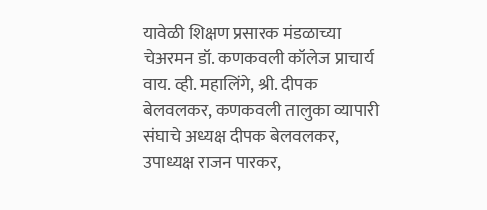यावेळी शिक्षण प्रसारक मंडळाच्या चेअरमन डॉ. कणकवली कॉलेज प्राचार्य वाय. व्ही. महालिंगे, श्री. दीपक बेलवलकर, कणकवली तालुका व्यापारी संघाचे अध्यक्ष दीपक बेलवलकर, उपाध्यक्ष राजन पारकर,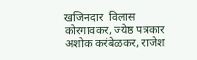खजिनदार  विलास कोरगावकर, ज्येष्ठ पत्रकार अशोक करंबेळकर, राजेश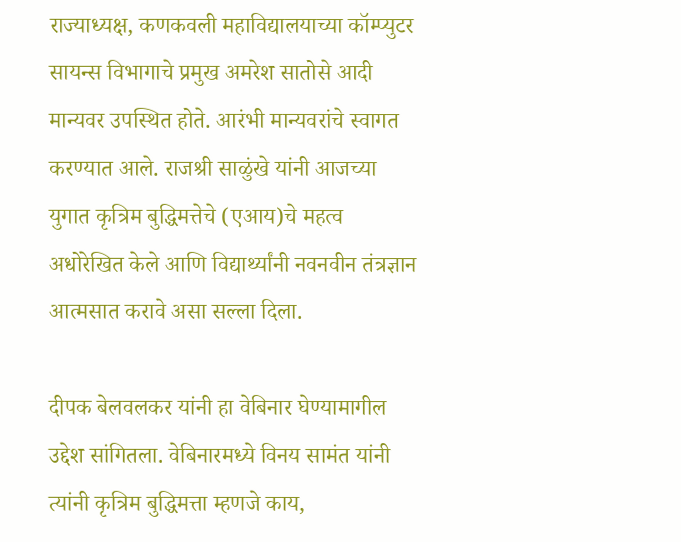राज्याध्यक्ष, कणकवली महाविद्यालयाच्या कॉम्प्युटर सायन्स विभागाचे प्रमुख अमरेश सातोसे आदी मान्यवर उपस्थित होते. आरंभी मान्यवरांचे स्वागत करण्यात आले. राजश्री साळुंखे यांनी आजच्या युगात कृत्रिम बुद्धिमत्तेचे (एआय)चे महत्व अधोरेखित केले आणि विद्यार्थ्यांनी नवनवीन तंत्रज्ञान आत्मसात करावे असा सल्ला दिला.

दीपक बेलवलकर यांनी हा वेबिनार घेण्यामागील उद्देश सांगितला. वेबिनारमध्ये विनय सामंत यांनी त्यांनी कृत्रिम बुद्धिमत्ता म्हणजे काय,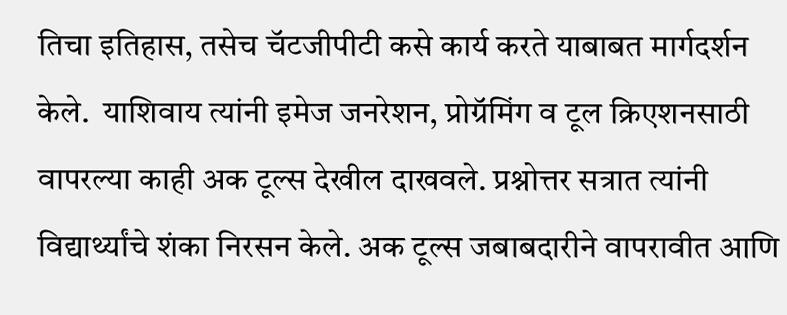तिचा इतिहास, तसेच चॅटजीपीटी कसे कार्य करते याबाबत मार्गदर्शन केले.  याशिवाय त्यांनी इमेज जनरेशन, प्रोग्रॅमिंग व टूल क्रिएशनसाठी वापरल्या काही अक टूल्स देखील दाखवले. प्रश्नोत्तर सत्रात त्यांनी विद्यार्थ्यांचे शंका निरसन केले. अक टूल्स जबाबदारीने वापरावीत आणि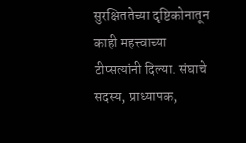सुरक्षिततेच्या दृष्टिकोनातून काही महत्त्वाच्या टीप्सत्यांनी दिल्या. संघाचे सदस्य, प्राध्यापक,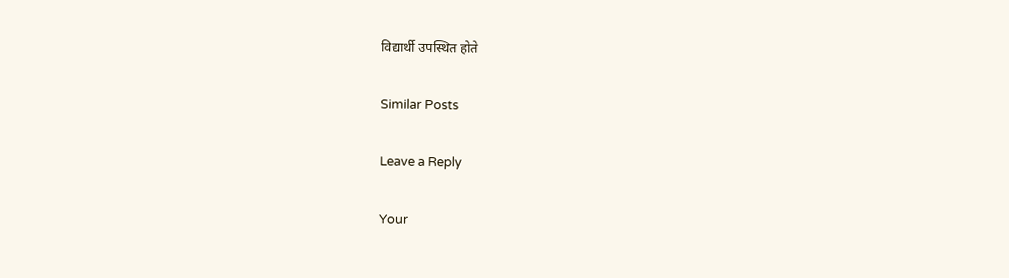विद्यार्थी उपस्थित होते

Similar Posts

Leave a Reply

Your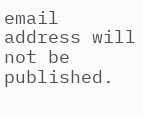email address will not be published.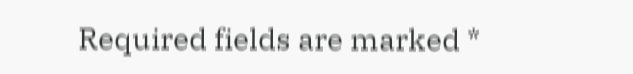Required fields are marked *